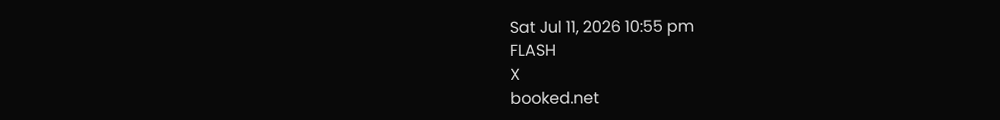Sat Jul 11, 2026 10:55 pm
FLASH
X
booked.net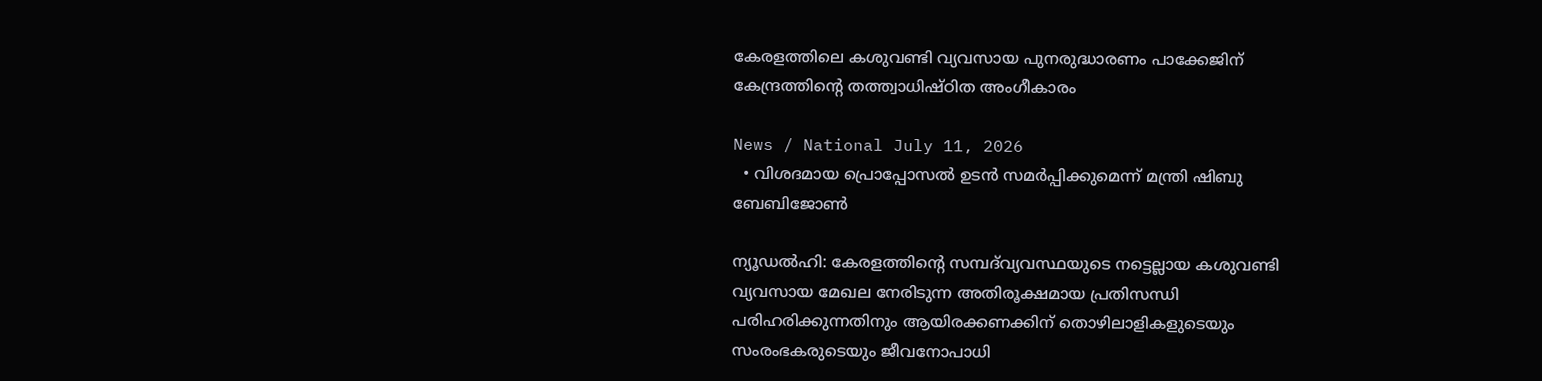കേരളത്തിലെ കശുവണ്ടി വ്യവസായ പുനരുദ്ധാരണം പാക്കേജിന് കേന്ദ്രത്തിന്റെ തത്ത്വാധിഷ്ഠിത അംഗീകാരം

News / National July 11, 2026
  • വിശദമായ പ്രൊപ്പോസൽ ഉടൻ സമർപ്പിക്കുമെന്ന് മന്ത്രി ഷിബു ബേബിജോൺ

ന്യൂഡൽഹി: കേരളത്തിന്റെ സമ്പദ്‌വ്യവസ്ഥയുടെ നട്ടെല്ലായ കശുവണ്ടി വ്യവസായ മേഖല നേരിടുന്ന അതിരൂക്ഷമായ പ്രതിസന്ധി പരിഹരിക്കുന്നതിനും ആയിരക്കണക്കിന് തൊഴിലാളികളുടെയും സംരംഭകരുടെയും ജീവനോപാധി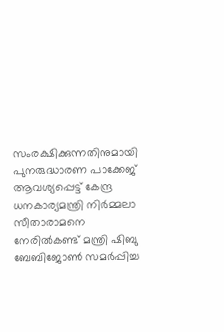സംരക്ഷിക്കുന്നതിനുമായി പുനരുദ്ധാരണ പാക്കേജ് ആവശ്യപ്പെട്ട് കേന്ദ്ര ധനകാര്യമന്ത്രി നിർമ്മലാ സീതാരാമനെ നേരിൽകണ്ട് മന്ത്രി ഷിബു ബേബിജോൺ സമർപ്പിച്ച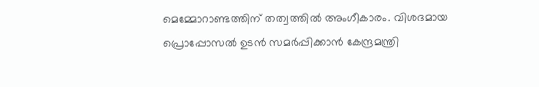മെമ്മോറാണ്ടത്തിന് തത്വത്തിൽ അംഗീകാരം. വിശദമായ പ്രൊപ്പോസൽ ഉടൻ സമർപ്പിക്കാൻ കേന്ദ്രമന്ത്രി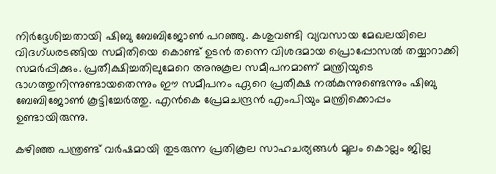നിർദ്ദേശിച്ചതായി ഷിബു ബേബിജോൺ പറഞ്ഞു. കശുവണ്ടി വ്യവസായ മേഖലയിലെ വിദഗ്ധരടങ്ങിയ സമിതിയെ കൊണ്ട് ഉടൻ തന്നെ വിശദമായ പ്രൊപ്പോസൽ തയ്യാറാക്കി സമർപ്പിക്കും. പ്രതീക്ഷിച്ചതിലുമേറെ അനുകൂല സമീപനമാണ് മന്ത്രിയുടെ ഭാഗത്തുനിന്നുണ്ടായതെന്നും ഈ സമീപനം ഏറെ പ്രതീക്ഷ നൽകുന്നുണ്ടെന്നും ഷിബു ബേബിജോൺ കൂട്ടിച്ചേർത്തു. എൻകെ പ്രേമചന്ദ്രൻ എംപിയും മന്ത്രിക്കൊപ്പം ഉണ്ടായിരുന്നു.

കഴിഞ്ഞ പന്ത്രണ്ട് വർഷമായി തുടരുന്ന പ്രതികൂല സാഹചര്യങ്ങൾ മൂലം കൊല്ലം ജില്ല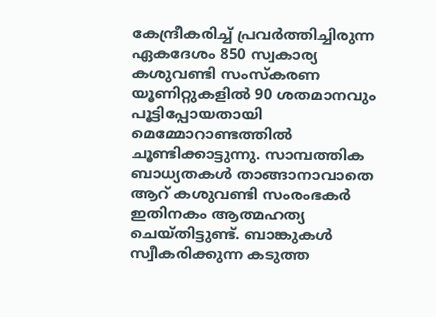കേന്ദ്രീകരിച്ച് പ്രവർത്തിച്ചിരുന്ന ഏകദേശം 850 സ്വകാര്യ കശുവണ്ടി സംസ്കരണ യൂണിറ്റുകളിൽ 90 ശതമാനവും പൂട്ടിപ്പോയതായി മെമ്മോറാണ്ടത്തിൽ ചൂണ്ടിക്കാട്ടുന്നു. സാമ്പത്തിക ബാധ്യതകൾ താങ്ങാനാവാതെ ആറ് കശുവണ്ടി സംരംഭകർ ഇതിനകം ആത്മഹത്യ ചെയ്തിട്ടുണ്ട്. ബാങ്കുകൾ സ്വീകരിക്കുന്ന കടുത്ത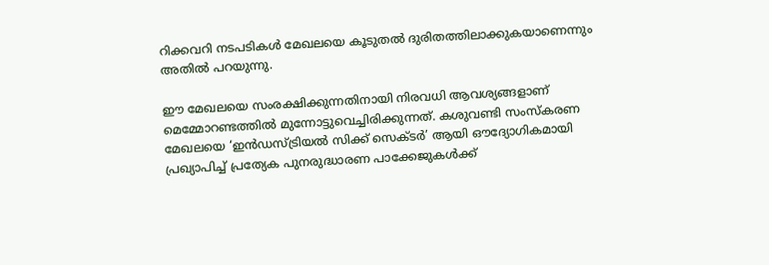റിക്കവറി നടപടികൾ മേഖലയെ കൂടുതൽ ദുരിതത്തിലാക്കുകയാണെന്നും അതിൽ പറയുന്നു.

ഈ മേഖലയെ സംരക്ഷിക്കുന്നതിനായി നിരവധി ആവശ്യങ്ങളാണ് മെമ്മോറണ്ടത്തിൽ മുന്നോട്ടുവെച്ചിരിക്കുന്നത്. കശുവണ്ടി സംസ്കരണ മേഖലയെ ‘ഇൻഡസ്ട്രിയൽ സിക്ക് സെക്ടർ’ ആയി ഔദ്യോഗികമായി പ്രഖ്യാപിച്ച് പ്രത്യേക പുനരുദ്ധാരണ പാക്കേജുകൾക്ക്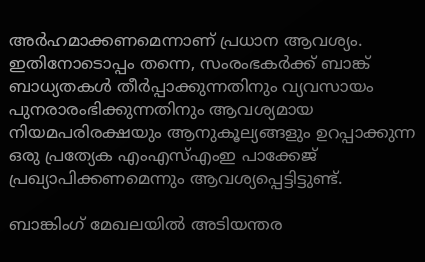അർഹമാക്കണമെന്നാണ് പ്രധാന ആവശ്യം. ഇതിനോടൊപ്പം തന്നെ, സംരംഭകർക്ക് ബാങ്ക് ബാധ്യതകൾ തീർപ്പാക്കുന്നതിനും വ്യവസായം പുനരാരംഭിക്കുന്നതിനും ആവശ്യമായ നിയമപരിരക്ഷയും ആനുകൂല്യങ്ങളും ഉറപ്പാക്കുന്ന ഒരു പ്രത്യേക എംഎസ്എംഇ പാക്കേജ് പ്രഖ്യാപിക്കണമെന്നും ആവശ്യപ്പെട്ടിട്ടുണ്ട്.

ബാങ്കിംഗ് മേഖലയിൽ അടിയന്തര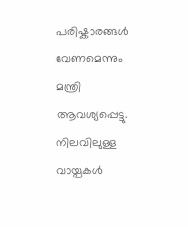പരിഷ്കാരങ്ങൾ വേണമെന്നും മന്ത്രി ആവശ്യപ്പെട്ടു. നിലവിലുള്ള വായ്പകൾ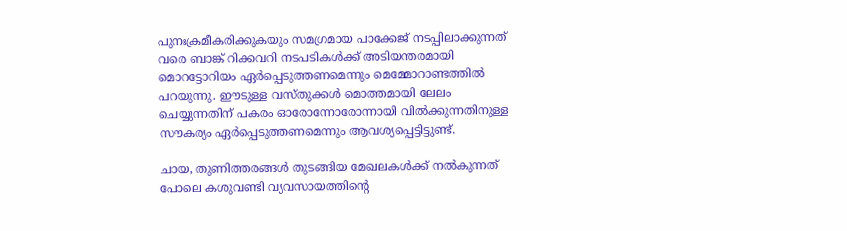പുനഃക്രമീകരിക്കുകയും സമഗ്രമായ പാക്കേജ് നടപ്പിലാക്കുന്നത് വരെ ബാങ്ക് റിക്കവറി നടപടികൾക്ക് അടിയന്തരമായി മൊറട്ടോറിയം ഏർപ്പെടുത്തണമെന്നും മെമ്മോറാണ്ടത്തിൽ പറയുന്നു. ഈടുള്ള വസ്തുക്കൾ മൊത്തമായി ലേലം ചെയ്യുന്നതിന് പകരം ഓരോന്നോരോന്നായി വിൽക്കുന്നതിനുള്ള സൗകര്യം ഏർപ്പെടുത്തണമെന്നും ആവശ്യപ്പെട്ടിട്ടുണ്ട്.

ചായ, തുണിത്തരങ്ങൾ തുടങ്ങിയ മേഖലകൾക്ക് നൽകുന്നത് പോലെ കശുവണ്ടി വ്യവസായത്തിന്റെ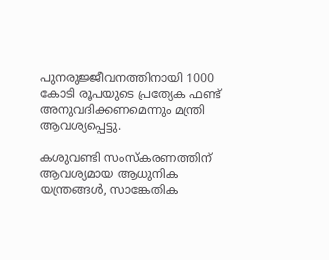പുനരുജ്ജീവനത്തിനായി 1000 കോടി രൂപയുടെ പ്രത്യേക ഫണ്ട് അനുവദിക്കണമെന്നും മന്ത്രി ആവശ്യപ്പെട്ടു.

കശുവണ്ടി സംസ്കരണത്തിന് ആവശ്യമായ ആധുനിക യന്ത്രങ്ങൾ, സാങ്കേതിക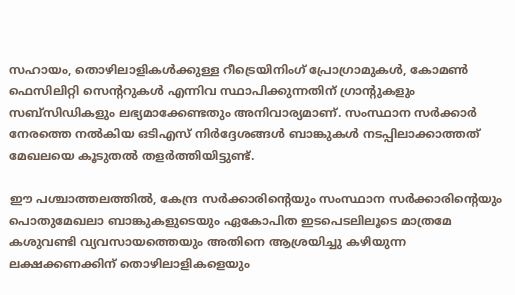സഹായം, തൊഴിലാളികൾക്കുള്ള റീട്രെയിനിംഗ് പ്രോഗ്രാമുകൾ, കോമൺ ഫെസിലിറ്റി സെന്ററുകൾ എന്നിവ സ്ഥാപിക്കുന്നതിന് ഗ്രാന്റുകളും സബ്സിഡികളും ലഭ്യമാക്കേണ്ടതും അനിവാര്യമാണ്. സംസ്ഥാന സർക്കാർ നേരത്തെ നൽകിയ ഒടിഎസ് നിർദ്ദേശങ്ങൾ ബാങ്കുകൾ നടപ്പിലാക്കാത്തത് മേഖലയെ കൂടുതൽ തളർത്തിയിട്ടുണ്ട്.

ഈ പശ്ചാത്തലത്തിൽ, കേന്ദ്ര സർക്കാരിന്റെയും സംസ്ഥാന സർക്കാരിന്റെയും പൊതുമേഖലാ ബാങ്കുകളുടെയും ഏകോപിത ഇടപെടലിലൂടെ മാത്രമേ കശുവണ്ടി വ്യവസായത്തെയും അതിനെ ആശ്രയിച്ചു കഴിയുന്ന ലക്ഷക്കണക്കിന് തൊഴിലാളികളെയും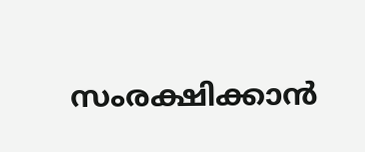സംരക്ഷിക്കാൻ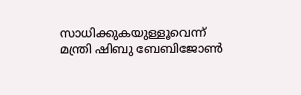സാധിക്കുകയുള്ളൂവെന്ന് മന്ത്രി ഷിബു ബേബിജോൺ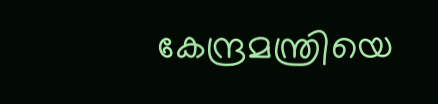കേന്ദ്രമന്ത്രിയെ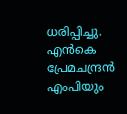ധരിപ്പിച്ചു. എൻകെ പ്രേമചന്ദ്രൻ എംപിയും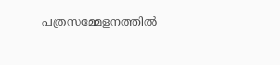പത്രസമ്മേളനത്തിൽ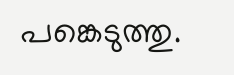പങ്കെടുത്തു.